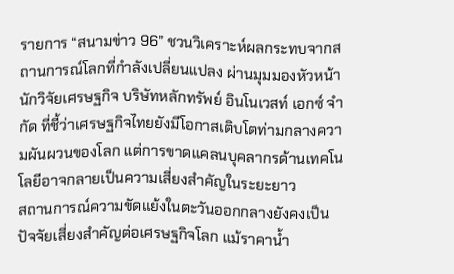รายการ “สนามข่าว 96” ชวนวิเคราะห์ผลกระทบจากสถานการณ์โลกที่กำลังเปลี่ยนแปลง ผ่านมุมมองหัวหน้านักวิจัยเศรษฐกิจ บริษัทหลักทรัพย์ อินโนเวสท์ เอกซ์ จำกัด ที่ชี้ว่าเศรษฐกิจไทยยังมีโอกาสเติบโตท่ามกลางความผันผวนของโลก แต่การขาดแคลนบุคลากรด้านเทคโนโลยีอาจกลายเป็นความเสี่ยงสำคัญในระยะยาว
สถานการณ์ความขัดแย้งในตะวันออกกลางยังคงเป็นปัจจัยเสี่ยงสำคัญต่อเศรษฐกิจโลก แม้ราคาน้ำ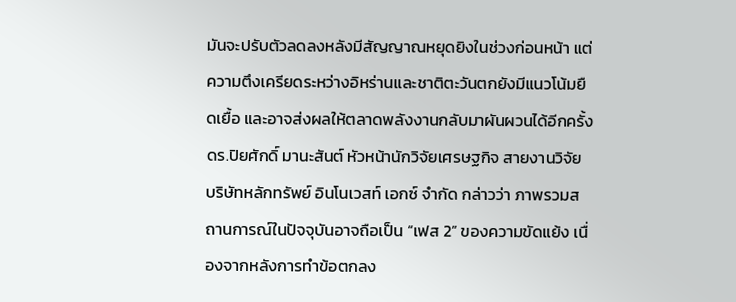มันจะปรับตัวลดลงหลังมีสัญญาณหยุดยิงในช่วงก่อนหน้า แต่ความตึงเครียดระหว่างอิหร่านและชาติตะวันตกยังมีแนวโน้มยืดเยื้อ และอาจส่งผลให้ตลาดพลังงานกลับมาผันผวนได้อีกครั้ง
ดร.ปิยศักดิ์ มานะสันต์ หัวหน้านักวิจัยเศรษฐกิจ สายงานวิจัย บริษัทหลักทรัพย์ อินโนเวสท์ เอกซ์ จำกัด กล่าวว่า ภาพรวมสถานการณ์ในปัจจุบันอาจถือเป็น “เฟส 2” ของความขัดแย้ง เนื่องจากหลังการทำข้อตกลง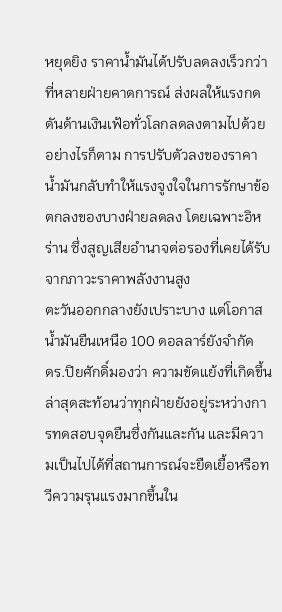หยุดยิง ราคาน้ำมันได้ปรับลดลงเร็วกว่าที่หลายฝ่ายคาดการณ์ ส่งผลให้แรงกดดันด้านเงินเฟ้อทั่วโลกลดลงตามไปด้วย
อย่างไรก็ตาม การปรับตัวลงของราคาน้ำมันกลับทำให้แรงจูงใจในการรักษาข้อตกลงของบางฝ่ายลดลง โดยเฉพาะอิหร่าน ซึ่งสูญเสียอำนาจต่อรองที่เคยได้รับจากภาวะราคาพลังงานสูง
ตะวันออกกลางยังเปราะบาง แต่โอกาสน้ำมันยืนเหนือ 100 ดอลลาร์ยังจำกัด
ดร.ปิยศักดิ์มองว่า ความขัดแย้งที่เกิดขึ้นล่าสุดสะท้อนว่าทุกฝ่ายยังอยู่ระหว่างการทดสอบจุดยืนซึ่งกันและกัน และมีความเป็นไปได้ที่สถานการณ์จะยืดเยื้อหรือทวีความรุนแรงมากขึ้นใน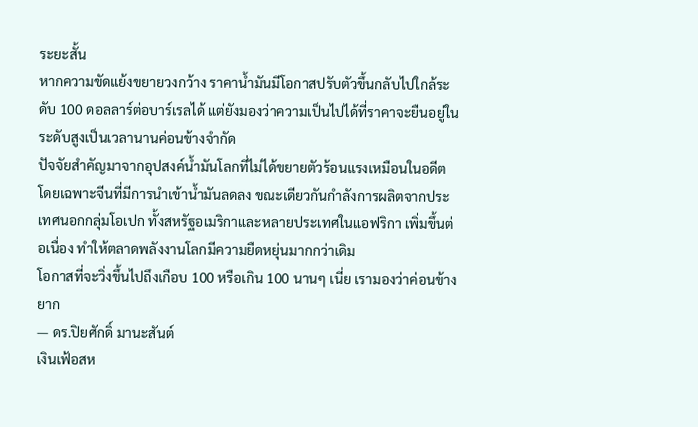ระยะสั้น
หากความขัดแย้งขยายวงกว้าง ราคาน้ำมันมีโอกาสปรับตัวขึ้นกลับไปใกล้ระดับ 100 ดอลลาร์ต่อบาร์เรลได้ แต่ยังมองว่าความเป็นไปได้ที่ราคาจะยืนอยู่ในระดับสูงเป็นเวลานานค่อนข้างจำกัด
ปัจจัยสำคัญมาจากอุปสงค์น้ำมันโลกที่ไม่ได้ขยายตัวร้อนแรงเหมือนในอดีต โดยเฉพาะจีนที่มีการนำเข้าน้ำมันลดลง ขณะเดียวกันกำลังการผลิตจากประเทศนอกกลุ่มโอเปก ทั้งสหรัฐอเมริกาและหลายประเทศในแอฟริกา เพิ่มขึ้นต่อเนื่อง ทำให้ตลาดพลังงานโลกมีความยืดหยุ่นมากกว่าเดิม
โอกาสที่จะวิ่งขึ้นไปถึงเกือบ 100 หรือเกิน 100 นานๆ เนี่ย เรามองว่าค่อนข้างยาก
— ดร.ปิยศักดิ์ มานะสันต์
เงินเฟ้อสห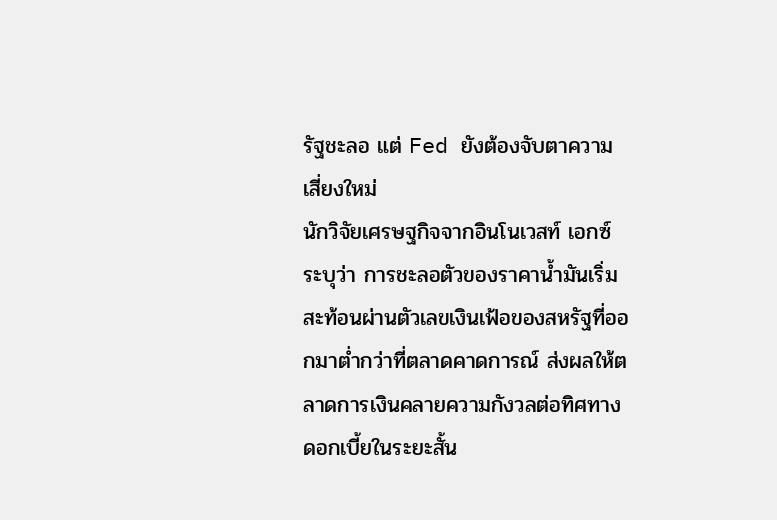รัฐชะลอ แต่ Fed ยังต้องจับตาความเสี่ยงใหม่
นักวิจัยเศรษฐกิจจากอินโนเวสท์ เอกซ์ ระบุว่า การชะลอตัวของราคาน้ำมันเริ่มสะท้อนผ่านตัวเลขเงินเฟ้อของสหรัฐที่ออกมาต่ำกว่าที่ตลาดคาดการณ์ ส่งผลให้ตลาดการเงินคลายความกังวลต่อทิศทางดอกเบี้ยในระยะสั้น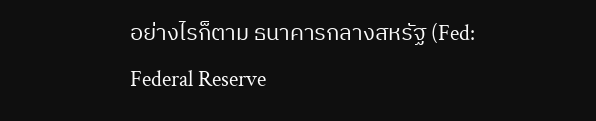อย่างไรก็ตาม ธนาคารกลางสหรัฐ (Fed: Federal Reserve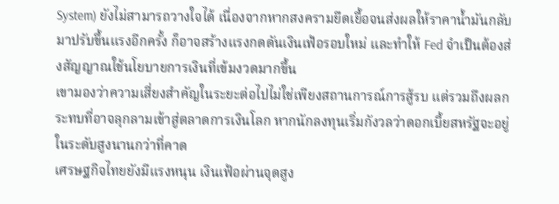System) ยังไม่สามารถวางใจได้ เนื่องจากหากสงครามยืดเยื้อจนส่งผลให้ราคาน้ำมันกลับมาปรับขึ้นแรงอีกครั้ง ก็อาจสร้างแรงกดดันเงินเฟ้อรอบใหม่ และทำให้ Fed จำเป็นต้องส่งสัญญาณใช้นโยบายการเงินที่เข้มงวดมากขึ้น
เขามองว่าความเสี่ยงสำคัญในระยะต่อไปไม่ใช่เพียงสถานการณ์การสู้รบ แต่รวมถึงผลกระทบที่อาจลุกลามเข้าสู่ตลาดการเงินโลก หากนักลงทุนเริ่มกังวลว่าดอกเบี้ยสหรัฐจะอยู่ในระดับสูงนานกว่าที่คาด
เศรษฐกิจไทยยังมีแรงหนุน เงินเฟ้อผ่านจุดสูง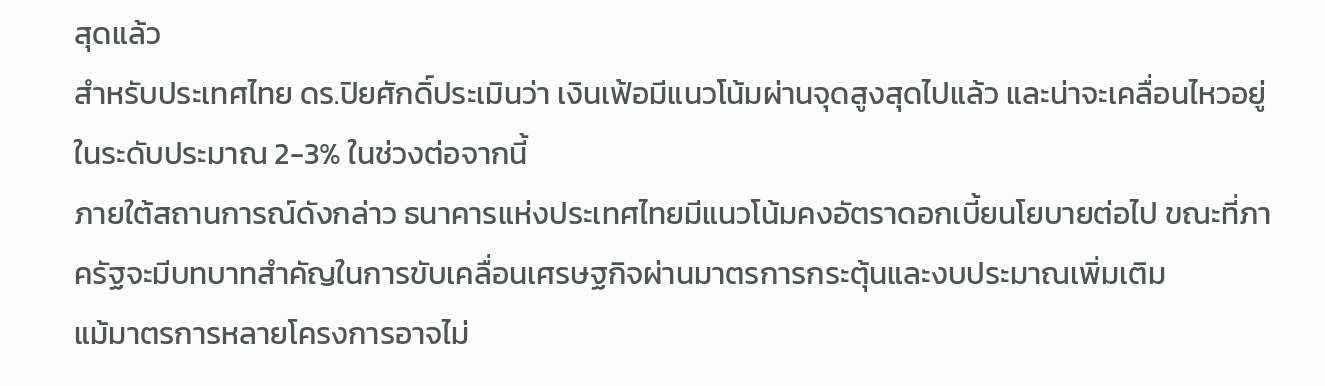สุดแล้ว
สำหรับประเทศไทย ดร.ปิยศักดิ์ประเมินว่า เงินเฟ้อมีแนวโน้มผ่านจุดสูงสุดไปแล้ว และน่าจะเคลื่อนไหวอยู่ในระดับประมาณ 2-3% ในช่วงต่อจากนี้
ภายใต้สถานการณ์ดังกล่าว ธนาคารแห่งประเทศไทยมีแนวโน้มคงอัตราดอกเบี้ยนโยบายต่อไป ขณะที่ภาครัฐจะมีบทบาทสำคัญในการขับเคลื่อนเศรษฐกิจผ่านมาตรการกระตุ้นและงบประมาณเพิ่มเติม
แม้มาตรการหลายโครงการอาจไม่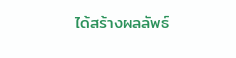ได้สร้างผลลัพธ์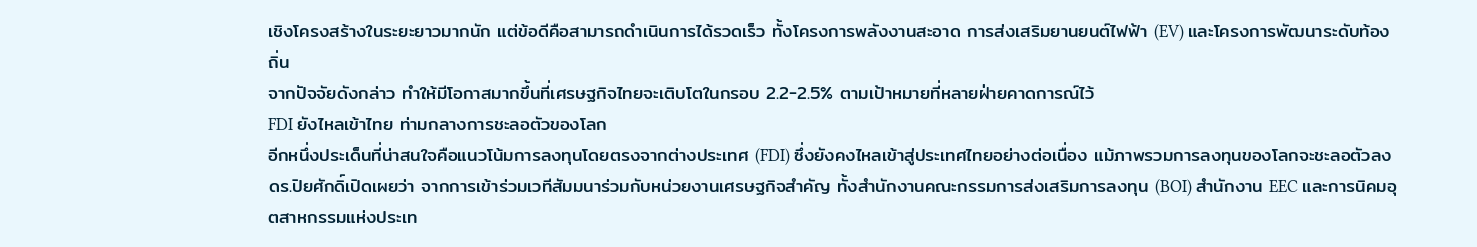เชิงโครงสร้างในระยะยาวมากนัก แต่ข้อดีคือสามารถดำเนินการได้รวดเร็ว ทั้งโครงการพลังงานสะอาด การส่งเสริมยานยนต์ไฟฟ้า (EV) และโครงการพัฒนาระดับท้องถิ่น
จากปัจจัยดังกล่าว ทำให้มีโอกาสมากขึ้นที่เศรษฐกิจไทยจะเติบโตในกรอบ 2.2-2.5% ตามเป้าหมายที่หลายฝ่ายคาดการณ์ไว้
FDI ยังไหลเข้าไทย ท่ามกลางการชะลอตัวของโลก
อีกหนึ่งประเด็นที่น่าสนใจคือแนวโน้มการลงทุนโดยตรงจากต่างประเทศ (FDI) ซึ่งยังคงไหลเข้าสู่ประเทศไทยอย่างต่อเนื่อง แม้ภาพรวมการลงทุนของโลกจะชะลอตัวลง
ดร.ปิยศักดิ์เปิดเผยว่า จากการเข้าร่วมเวทีสัมมนาร่วมกับหน่วยงานเศรษฐกิจสำคัญ ทั้งสำนักงานคณะกรรมการส่งเสริมการลงทุน (BOI) สำนักงาน EEC และการนิคมอุตสาหกรรมแห่งประเท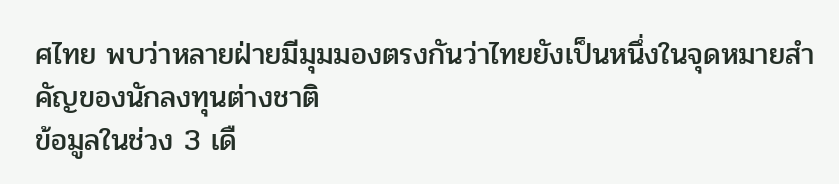ศไทย พบว่าหลายฝ่ายมีมุมมองตรงกันว่าไทยยังเป็นหนึ่งในจุดหมายสำคัญของนักลงทุนต่างชาติ
ข้อมูลในช่วง 3 เดื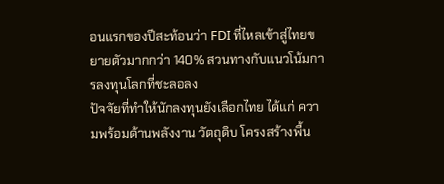อนแรกของปีสะท้อนว่า FDI ที่ไหลเข้าสู่ไทยขยายตัวมากกว่า 140% สวนทางกับแนวโน้มการลงทุนโลกที่ชะลอลง
ปัจจัยที่ทำให้นักลงทุนยังเลือกไทย ได้แก่ ความพร้อมด้านพลังงาน วัตถุดิบ โครงสร้างพื้น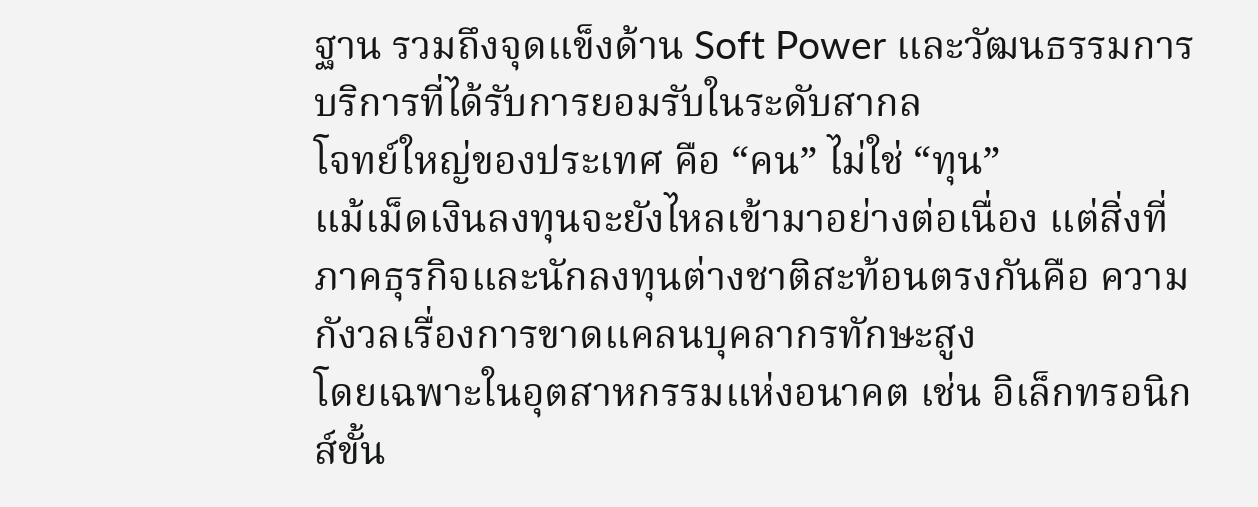ฐาน รวมถึงจุดแข็งด้าน Soft Power และวัฒนธรรมการบริการที่ได้รับการยอมรับในระดับสากล
โจทย์ใหญ่ของประเทศ คือ “คน” ไม่ใช่ “ทุน”
แม้เม็ดเงินลงทุนจะยังไหลเข้ามาอย่างต่อเนื่อง แต่สิ่งที่ภาคธุรกิจและนักลงทุนต่างชาติสะท้อนตรงกันคือ ความกังวลเรื่องการขาดแคลนบุคลากรทักษะสูง
โดยเฉพาะในอุตสาหกรรมแห่งอนาคต เช่น อิเล็กทรอนิกส์ขั้น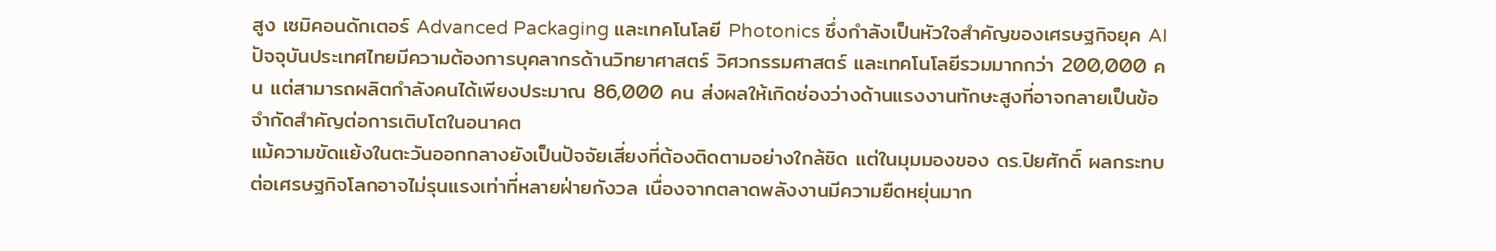สูง เซมิคอนดักเตอร์ Advanced Packaging และเทคโนโลยี Photonics ซึ่งกำลังเป็นหัวใจสำคัญของเศรษฐกิจยุค AI
ปัจจุบันประเทศไทยมีความต้องการบุคลากรด้านวิทยาศาสตร์ วิศวกรรมศาสตร์ และเทคโนโลยีรวมมากกว่า 200,000 คน แต่สามารถผลิตกำลังคนได้เพียงประมาณ 86,000 คน ส่งผลให้เกิดช่องว่างด้านแรงงานทักษะสูงที่อาจกลายเป็นข้อจำกัดสำคัญต่อการเติบโตในอนาคต
แม้ความขัดแย้งในตะวันออกกลางยังเป็นปัจจัยเสี่ยงที่ต้องติดตามอย่างใกล้ชิด แต่ในมุมมองของ ดร.ปิยศักดิ์ ผลกระทบต่อเศรษฐกิจโลกอาจไม่รุนแรงเท่าที่หลายฝ่ายกังวล เนื่องจากตลาดพลังงานมีความยืดหยุ่นมาก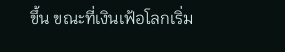ขึ้น ขณะที่เงินเฟ้อโลกเริ่ม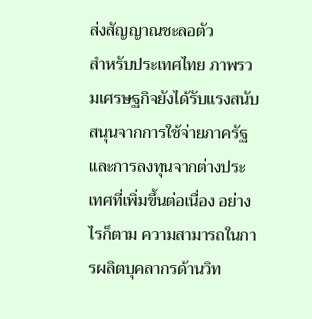ส่งสัญญาณชะลอตัว
สำหรับประเทศไทย ภาพรวมเศรษฐกิจยังได้รับแรงสนับสนุนจากการใช้จ่ายภาครัฐและการลงทุนจากต่างประเทศที่เพิ่มขึ้นต่อเนื่อง อย่างไรก็ตาม ความสามารถในการผลิตบุคลากรด้านวิท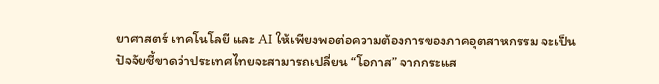ยาศาสตร์ เทคโนโลยี และ AI ให้เพียงพอต่อความต้องการของภาคอุตสาหกรรม จะเป็นปัจจัยชี้ขาดว่าประเทศไทยจะสามารถเปลี่ยน “โอกาส” จากกระแส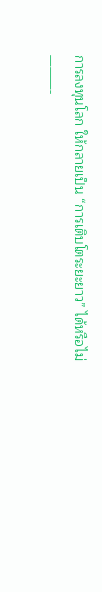การลงทุนโลก ให้กลายเป็น “การเติบโตระยะยาว” ได้หรือไม่
———-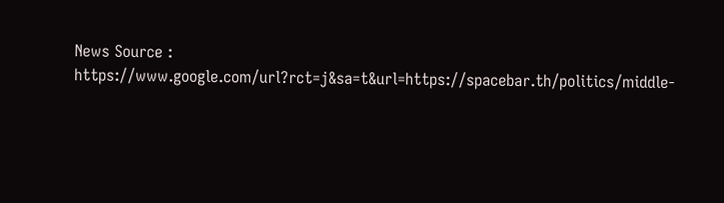News Source : https://www.google.com/url?rct=j&sa=t&url=https://spacebar.th/politics/middle-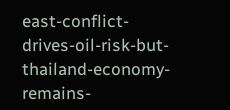east-conflict-drives-oil-risk-but-thailand-economy-remains-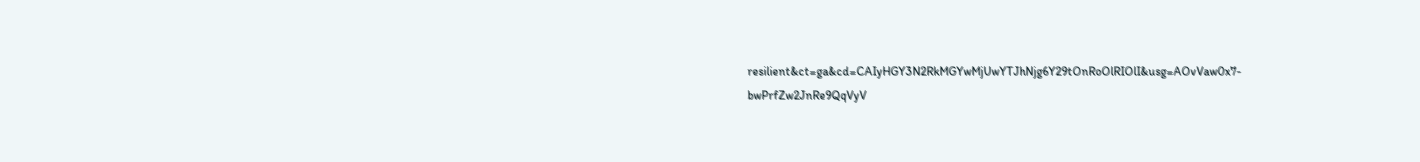resilient&ct=ga&cd=CAIyHGY3N2RkMGYwMjUwYTJhNjg6Y29tOnRoOlRIOlI&usg=AOvVaw0x7-bwPrfZw2JnRe9QqVyV